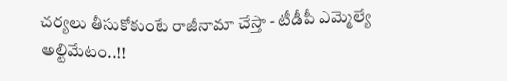చర్యలు తీసుకోకుంటే రాజీనామా చేస్తా - టీడీపీ ఎమ్మెల్యే అల్టిమేటం..!!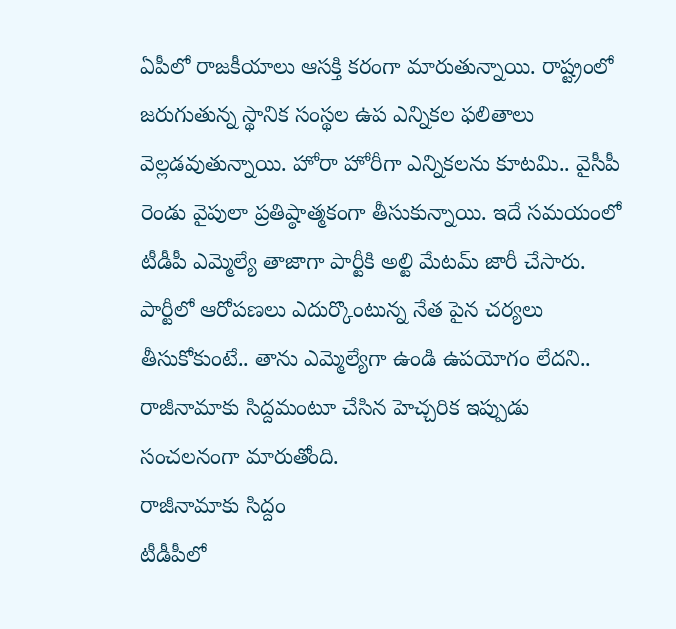ఏపీలో రాజకీయాలు ఆసక్తి కరంగా మారుతున్నాయి. రాష్ట్రంలో జరుగుతున్న స్థానిక సంస్థల ఉప ఎన్నికల ఫలితాలు వెల్లడవుతున్నాయి. హోరా హోరీగా ఎన్నికలను కూటమి.. వైసీపీ రెండు వైపులా ప్రతిష్ఠాత్మకంగా తీసుకున్నాయి. ఇదే సమయంలో టీడీపీ ఎమ్మెల్యే తాజాగా పార్టీకి అల్టి మేటమ్ జారీ చేసారు. పార్టీలో ఆరోపణలు ఎదుర్కొంటున్న నేత పైన చర్యలు తీసుకోకుంటే.. తాను ఎమ్మెల్యేగా ఉండి ఉపయోగం లేదని.. రాజీనామాకు సిద్దమంటూ చేసిన హెచ్చరిక ఇప్పుడు సంచలనంగా మారుతోంది.
రాజీనామాకు సిద్దం
టీడీపీలో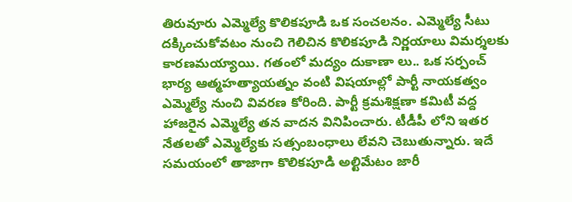తిరువూరు ఎమ్మెల్యే కొలికపూడి ఒక సంచలనం. ఎమ్మెల్యే సీటు దక్కించుకోవటం నుంచి గెలిచిన కొలికపూడి నిర్ణయాలు విమర్శలకు కారణమయ్యాయి. గతంలో మద్యం దుకాణా లు.. ఒక సర్పంచ్ భార్య ఆత్మహత్యాయత్నం వంటి విషయాల్లో పార్టీ నాయకత్వం ఎమ్మెల్యే నుంచి వివరణ కోరింది. పార్టీ క్రమశిక్షణా కమిటీ వద్ద హాజరైన ఎమ్మెల్యే తన వాదన వినిపించారు. టీడీపీ లోని ఇతర నేతలతో ఎమ్మెల్యేకు సత్సంబంధాలు లేవని చెబుతున్నారు. ఇదే సమయంలో తాజాగా కొలికపూడి అల్టిమేటం జారీ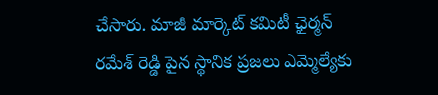చేసారు. మాజీ మార్కెట్ కమిటీ ఛైర్మన్ రమేశ్ రెడ్డి పైన స్థానిక ప్రజలు ఎమ్మెల్యేకు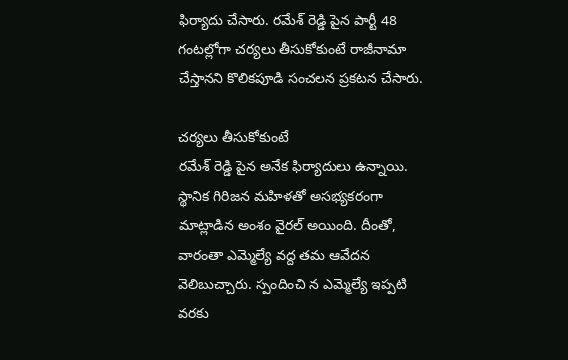ఫిర్యాదు చేసారు. రమేశ్ రెడ్డి పైన పార్టీ 48 గంటల్లోగా చర్యలు తీసుకోకుంటే రాజీనామా చేస్తానని కొలికపూడి సంచలన ప్రకటన చేసారు.

చర్యలు తీసుకోకుంటే
రమేశ్ రెడ్డి పైన అనేక ఫిర్యాదులు ఉన్నాయి. స్థానిక గిరిజన మహిళతో అసభ్యకరంగా మాట్లాడిన అంశం వైరల్ అయింది. దీంతో, వారంతా ఎమ్మెల్యే వద్ద తమ ఆవేదన వెలిబుచ్చారు. స్పందించి న ఎమ్మెల్యే ఇప్పటి వరకు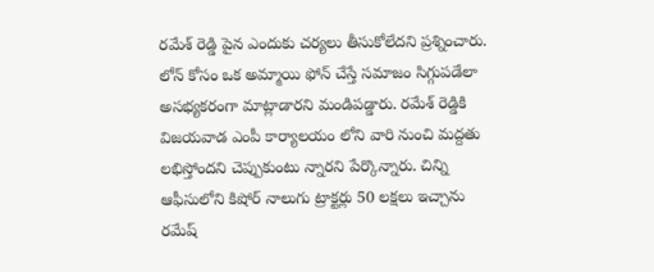రమేశ్ రెడ్డి పైన ఎందుకు చర్యలు తీసుకోలేదని ప్రశ్నించారు. లోన్ కోసం ఒక అమ్మాయి ఫోన్ చేస్తే సమాజం సిగ్గుపడేలా అసభ్యకరంగా మాట్లాడారని మండిపడ్డారు. రమేశ్ రెడ్డికి విజయవాడ ఎంపీ కార్యాలయం లోని వారి నుంచి మద్దతు లభిస్తోందని చెప్పుకుంటు న్నారని పేర్కొన్నారు. చిన్ని ఆఫీసులోని కిషోర్ నాలుగు ట్రాక్టర్లు 50 లక్షలు ఇచ్చాను రమేష్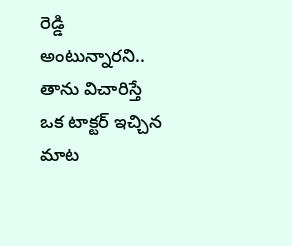రెడ్డి అంటున్నారని.. తాను విచారిస్తే ఒక టాక్టర్ ఇచ్చిన మాట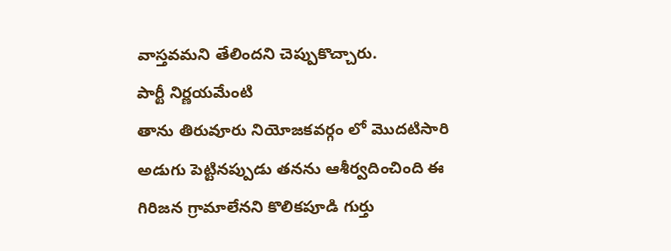వాస్తవమని తేలిందని చెప్పుకొచ్చారు.
పార్టీ నిర్ణయమేంటి
తాను తిరువూరు నియోజకవర్గం లో మొదటిసారి అడుగు పెట్టినప్పుడు తనను ఆశీర్వదించింది ఈ గిరిజన గ్రామాలేనని కొలికపూడి గుర్తు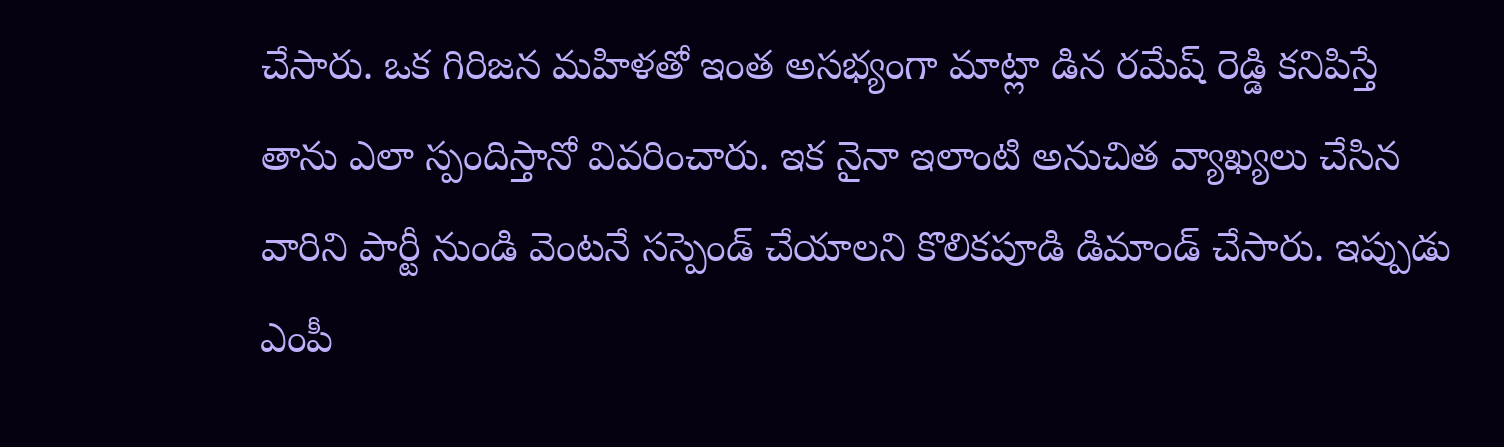చేసారు. ఒక గిరిజన మహిళతో ఇంత అసభ్యంగా మాట్లా డిన రమేష్ రెడ్డి కనిపిస్తే తాను ఎలా స్పందిస్తానో వివరించారు. ఇక నైనా ఇలాంటి అనుచిత వ్యాఖ్యలు చేసిన వారిని పార్టీ నుండి వెంటనే సస్పెండ్ చేయాలని కొలికపూడి డిమాండ్ చేసారు. ఇప్పుడు ఎంపీ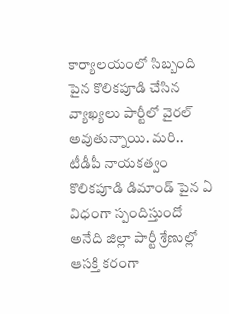కార్యాలయంలో సిబ్బంది పైన కొలికపూడి చేసిన వ్యాఖ్యలు పార్టీలో వైరల్ అవుతున్నాయి. మరి.. టీడీపీ నాయకత్వం కొలికపూడి డిమాండ్ పైన ఏ విధంగా స్పందిస్తుందో అనేది జిల్లా పార్టీ శ్రేణుల్లో ఆసక్తి కరంగా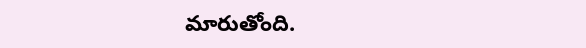మారుతోంది.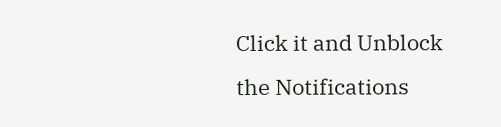Click it and Unblock the Notifications